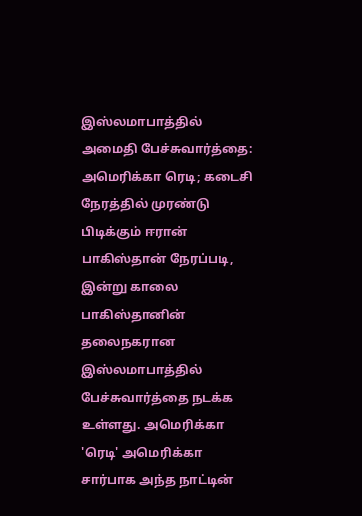இஸ்லமாபாத்தில் அமைதி பேச்சுவார்த்தை: அமெரிக்கா ரெடி; கடைசி நேரத்தில் முரண்டு பிடிக்கும் ஈரான்
பாகிஸ்தான் நேரப்படி, இன்று காலை பாகிஸ்தானின் தலைநகரான இஸ்லமாபாத்தில் பேச்சுவார்த்தை நடக்க உள்ளது. அமெரிக்கா 'ரெடி' அமெரிக்கா சார்பாக அந்த நாட்டின்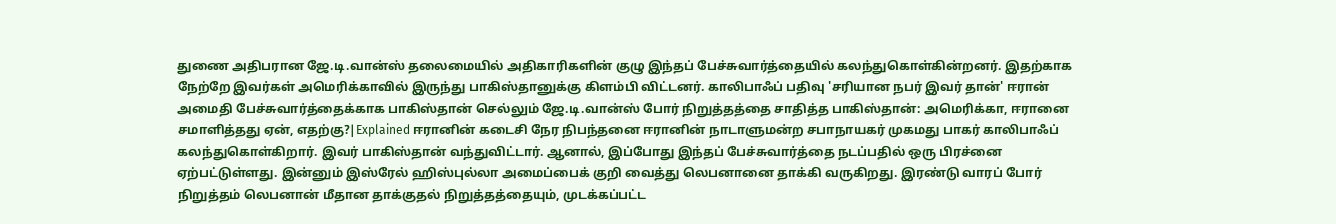துணை அதிபரான ஜே.டி.வான்ஸ் தலைமையில் அதிகாரிகளின் குழு இந்தப் பேச்சுவார்த்தையில் கலந்துகொள்கின்றனர். இதற்காக நேற்றே இவர்கள் அமெரிக்காவில் இருந்து பாகிஸ்தானுக்கு கிளம்பி விட்டனர். காலிபாஃப் பதிவு 'சரியான நபர் இவர் தான்' ஈரான் அமைதி பேச்சுவார்த்தைக்காக பாகிஸ்தான் செல்லும் ஜே.டி.வான்ஸ் போர் நிறுத்தத்தை சாதித்த பாகிஸ்தான்: அமெரிக்கா, ஈரானை சமாளித்தது ஏன், எதற்கு?|Explained ஈரானின் கடைசி நேர நிபந்தனை ஈரானின் நாடாளுமன்ற சபாநாயகர் முகமது பாகர் காலிபாஃப் கலந்துகொள்கிறார். இவர் பாகிஸ்தான் வந்துவிட்டார். ஆனால், இப்போது இந்தப் பேச்சுவார்த்தை நடப்பதில் ஒரு பிரச்னை ஏற்பட்டுள்ளது. இன்னும் இஸ்ரேல் ஹிஸ்புல்லா அமைப்பைக் குறி வைத்து லெபனானை தாக்கி வருகிறது. இரண்டு வாரப் போர் நிறுத்தம் லெபனான் மீதான தாக்குதல் நிறுத்தத்தையும், முடக்கப்பட்ட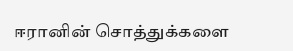ஈரானின் சொத்துக்களை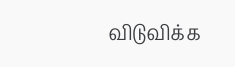விடுவிக்க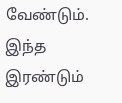வேண்டும். இந்த இரண்டும்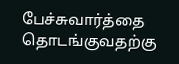பேச்சுவார்த்தை தொடங்குவதற்கு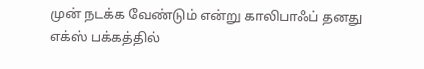முன் நடக்க வேண்டும் என்று காலிபாஃப் தனது எக்ஸ் பக்கத்தில்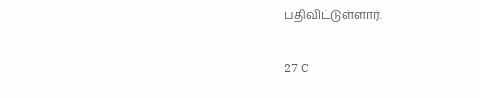பதிவிட்டுள்ளார்.

27 C